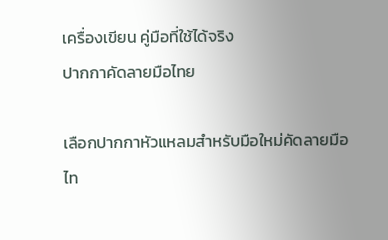เครื่องเขียน คู่มือที่ใช้ได้จริง
ปากกาคัดลายมือไทย

เลือกปากกาหัวแหลมสำหรับมือใหม่คัดลายมือไท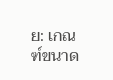ย: เกณฑ์ขนาด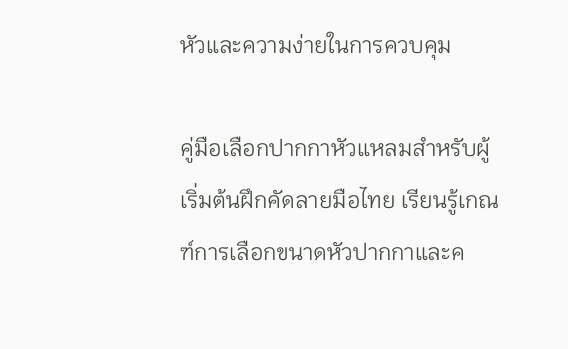หัวและความง่ายในการควบคุม

คู่มือเลือกปากกาหัวแหลมสำหรับผู้เริ่มต้นฝึกคัดลายมือไทย เรียนรู้เกณฑ์การเลือกขนาดหัวปากกาและค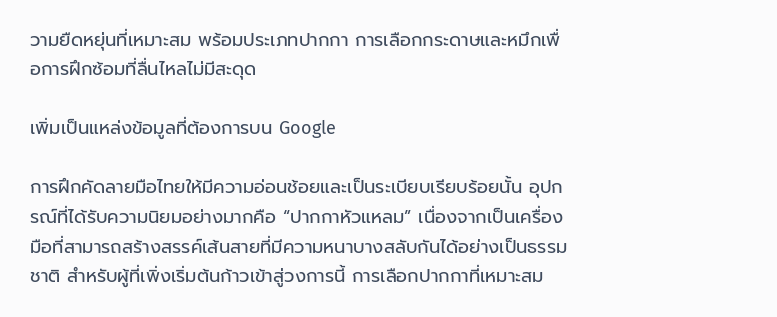วามยืดหยุ่นที่เหมาะสม พร้อมประเภทปากกา การเลือกกระดาษและหมึกเพื่อการฝึกซ้อมที่ลื่นไหลไม่มีสะดุด

เพิ่มเป็นแหล่งข้อมูลที่ต้องการบน Google

การฝึกคัดลายมือไทยให้มีความอ่อนช้อยและเป็นระเบียบเรียบร้อยนั้น อุปกรณ์ที่ได้รับความนิยมอย่างมากคือ “ปากกาหัวแหลม” เนื่องจากเป็นเครื่องมือที่สามารถสร้างสรรค์เส้นสายที่มีความหนาบางสลับกันได้อย่างเป็นธรรมชาติ สำหรับผู้ที่เพิ่งเริ่มต้นก้าวเข้าสู่วงการนี้ การเลือกปากกาที่เหมาะสม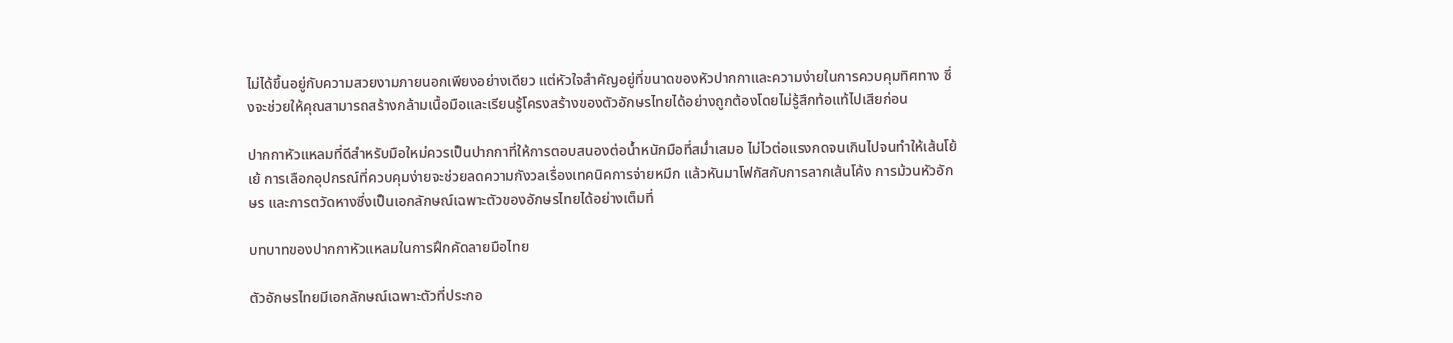ไม่ได้ขึ้นอยู่กับความสวยงามภายนอกเพียงอย่างเดียว แต่หัวใจสำคัญอยู่ที่ขนาดของหัวปากกาและความง่ายในการควบคุมทิศทาง ซึ่งจะช่วยให้คุณสามารถสร้างกล้ามเนื้อมือและเรียนรู้โครงสร้างของตัวอักษรไทยได้อย่างถูกต้องโดยไม่รู้สึกท้อแท้ไปเสียก่อน

ปากกาหัวแหลมที่ดีสำหรับมือใหม่ควรเป็นปากกาที่ให้การตอบสนองต่อน้ำหนักมือที่สม่ำเสมอ ไม่ไวต่อแรงกดจนเกินไปจนทำให้เส้นโย้เย้ การเลือกอุปกรณ์ที่ควบคุมง่ายจะช่วยลดความกังวลเรื่องเทคนิคการจ่ายหมึก แล้วหันมาโฟกัสกับการลากเส้นโค้ง การม้วนหัวอักษร และการตวัดหางซึ่งเป็นเอกลักษณ์เฉพาะตัวของอักษรไทยได้อย่างเต็มที่

บทบาทของปากกาหัวแหลมในการฝึกคัดลายมือไทย

ตัวอักษรไทยมีเอกลักษณ์เฉพาะตัวที่ประกอ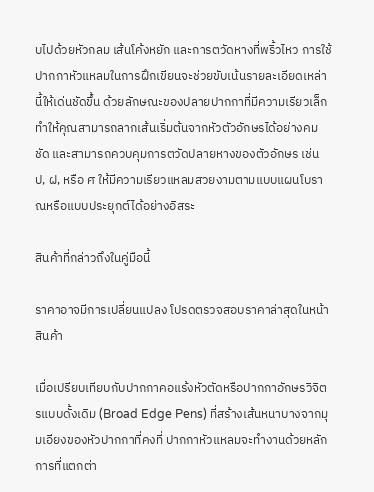บไปด้วยหัวกลม เส้นโค้งหยัก และการตวัดหางที่พริ้วไหว การใช้ปากกาหัวแหลมในการฝึกเขียนจะช่วยขับเน้นรายละเอียดเหล่านี้ให้เด่นชัดขึ้น ด้วยลักษณะของปลายปากกาที่มีความเรียวเล็ก ทำให้คุณสามารถลากเส้นเริ่มต้นจากหัวตัวอักษรได้อย่างคมชัด และสามารถควบคุมการตวัดปลายหางของตัวอักษร เช่น ป, ฝ, หรือ ศ ให้มีความเรียวแหลมสวยงามตามแบบแผนโบราณหรือแบบประยุกต์ได้อย่างอิสระ

สินค้าที่กล่าวถึงในคู่มือนี้

ราคาอาจมีการเปลี่ยนแปลง โปรดตรวจสอบราคาล่าสุดในหน้าสินค้า

เมื่อเปรียบเทียบกับปากกาคอแร้งหัวตัดหรือปากกาอักษรวิจิตรแบบดั้งเดิม (Broad Edge Pens) ที่สร้างเส้นหนาบางจากมุมเอียงของหัวปากกาที่คงที่ ปากกาหัวแหลมจะทำงานด้วยหลักการที่แตกต่า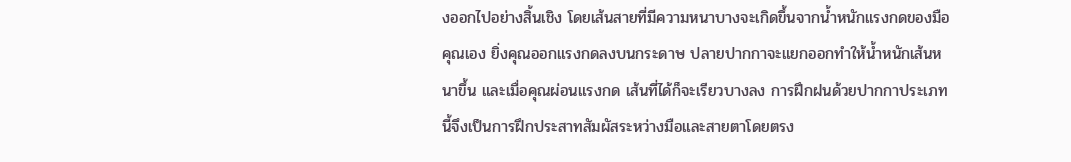งออกไปอย่างสิ้นเชิง โดยเส้นสายที่มีความหนาบางจะเกิดขึ้นจากน้ำหนักแรงกดของมือคุณเอง ยิ่งคุณออกแรงกดลงบนกระดาษ ปลายปากกาจะแยกออกทำให้น้ำหนักเส้นหนาขึ้น และเมื่อคุณผ่อนแรงกด เส้นที่ได้ก็จะเรียวบางลง การฝึกฝนด้วยปากกาประเภทนี้จึงเป็นการฝึกประสาทสัมผัสระหว่างมือและสายตาโดยตรง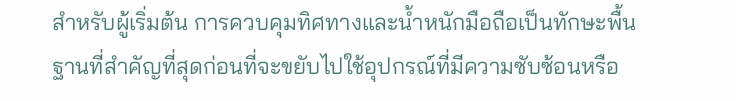สำหรับผู้เริ่มต้น การควบคุมทิศทางและน้ำหนักมือถือเป็นทักษะพื้นฐานที่สำคัญที่สุดก่อนที่จะขยับไปใช้อุปกรณ์ที่มีความซับซ้อนหรือ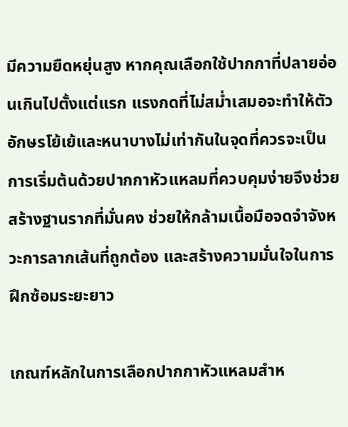มีความยืดหยุ่นสูง หากคุณเลือกใช้ปากกาที่ปลายอ่อนเกินไปตั้งแต่แรก แรงกดที่ไม่สม่ำเสมอจะทำให้ตัวอักษรโย้เย้และหนาบางไม่เท่ากันในจุดที่ควรจะเป็น การเริ่มต้นด้วยปากกาหัวแหลมที่ควบคุมง่ายจึงช่วยสร้างฐานรากที่มั่นคง ช่วยให้กล้ามเนื้อมือจดจำจังหวะการลากเส้นที่ถูกต้อง และสร้างความมั่นใจในการฝึกซ้อมระยะยาว

เกณฑ์หลักในการเลือกปากกาหัวแหลมสำห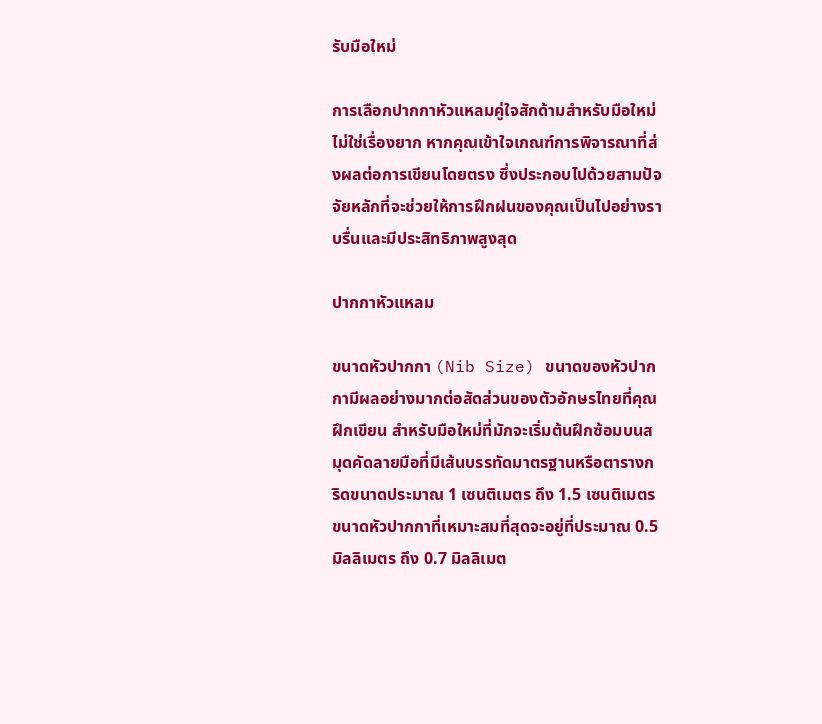รับมือใหม่

การเลือกปากกาหัวแหลมคู่ใจสักด้ามสำหรับมือใหม่ไม่ใช่เรื่องยาก หากคุณเข้าใจเกณฑ์การพิจารณาที่ส่งผลต่อการเขียนโดยตรง ซึ่งประกอบไปด้วยสามปัจจัยหลักที่จะช่วยให้การฝึกฝนของคุณเป็นไปอย่างราบรื่นและมีประสิทธิภาพสูงสุด

ปากกาหัวแหลม

ขนาดหัวปากกา (Nib Size) ขนาดของหัวปากกามีผลอย่างมากต่อสัดส่วนของตัวอักษรไทยที่คุณฝึกเขียน สำหรับมือใหม่ที่มักจะเริ่มต้นฝึกซ้อมบนสมุดคัดลายมือที่มีเส้นบรรทัดมาตรฐานหรือตารางกริดขนาดประมาณ 1 เซนติเมตร ถึง 1.5 เซนติเมตร ขนาดหัวปากกาที่เหมาะสมที่สุดจะอยู่ที่ประมาณ 0.5 มิลลิเมตร ถึง 0.7 มิลลิเมต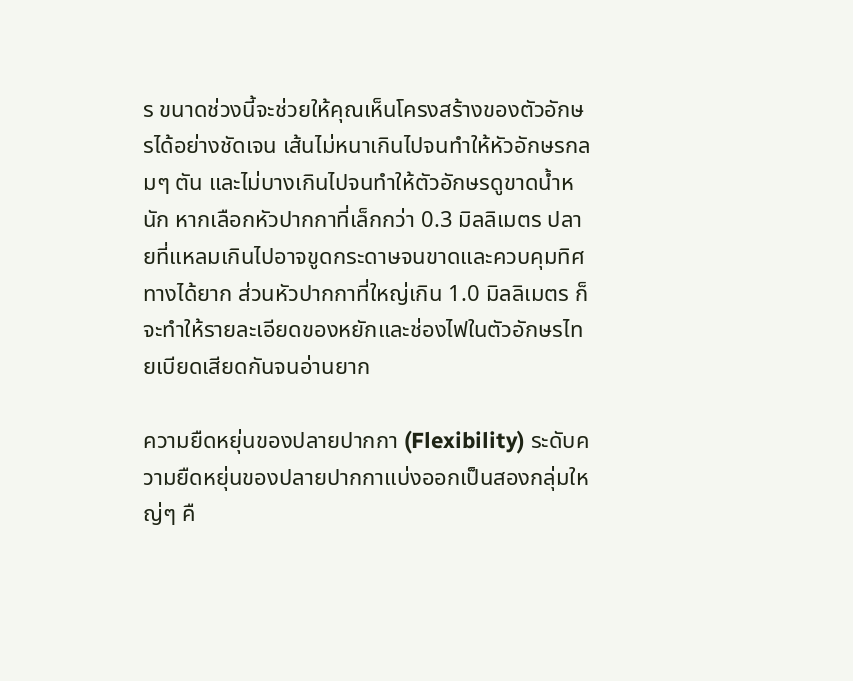ร ขนาดช่วงนี้จะช่วยให้คุณเห็นโครงสร้างของตัวอักษรได้อย่างชัดเจน เส้นไม่หนาเกินไปจนทำให้หัวอักษรกลมๆ ตัน และไม่บางเกินไปจนทำให้ตัวอักษรดูขาดน้ำหนัก หากเลือกหัวปากกาที่เล็กกว่า 0.3 มิลลิเมตร ปลายที่แหลมเกินไปอาจขูดกระดาษจนขาดและควบคุมทิศทางได้ยาก ส่วนหัวปากกาที่ใหญ่เกิน 1.0 มิลลิเมตร ก็จะทำให้รายละเอียดของหยักและช่องไฟในตัวอักษรไทยเบียดเสียดกันจนอ่านยาก

ความยืดหยุ่นของปลายปากกา (Flexibility) ระดับความยืดหยุ่นของปลายปากกาแบ่งออกเป็นสองกลุ่มใหญ่ๆ คื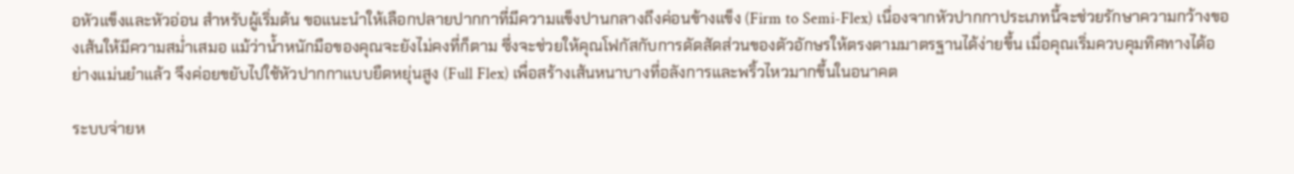อหัวแข็งและหัวอ่อน สำหรับผู้เริ่มต้น ขอแนะนำให้เลือกปลายปากกาที่มีความแข็งปานกลางถึงค่อนข้างแข็ง (Firm to Semi-Flex) เนื่องจากหัวปากกาประเภทนี้จะช่วยรักษาความกว้างของเส้นให้มีความสม่ำเสมอ แม้ว่าน้ำหนักมือของคุณจะยังไม่คงที่ก็ตาม ซึ่งจะช่วยให้คุณโฟกัสกับการดัดสัดส่วนของตัวอักษรให้ตรงตามมาตรฐานได้ง่ายขึ้น เมื่อคุณเริ่มควบคุมทิศทางได้อย่างแม่นยำแล้ว จึงค่อยขยับไปใช้หัวปากกาแบบยืดหยุ่นสูง (Full Flex) เพื่อสร้างเส้นหนาบางที่อลังการและพริ้วไหวมากขึ้นในอนาคต

ระบบจ่ายห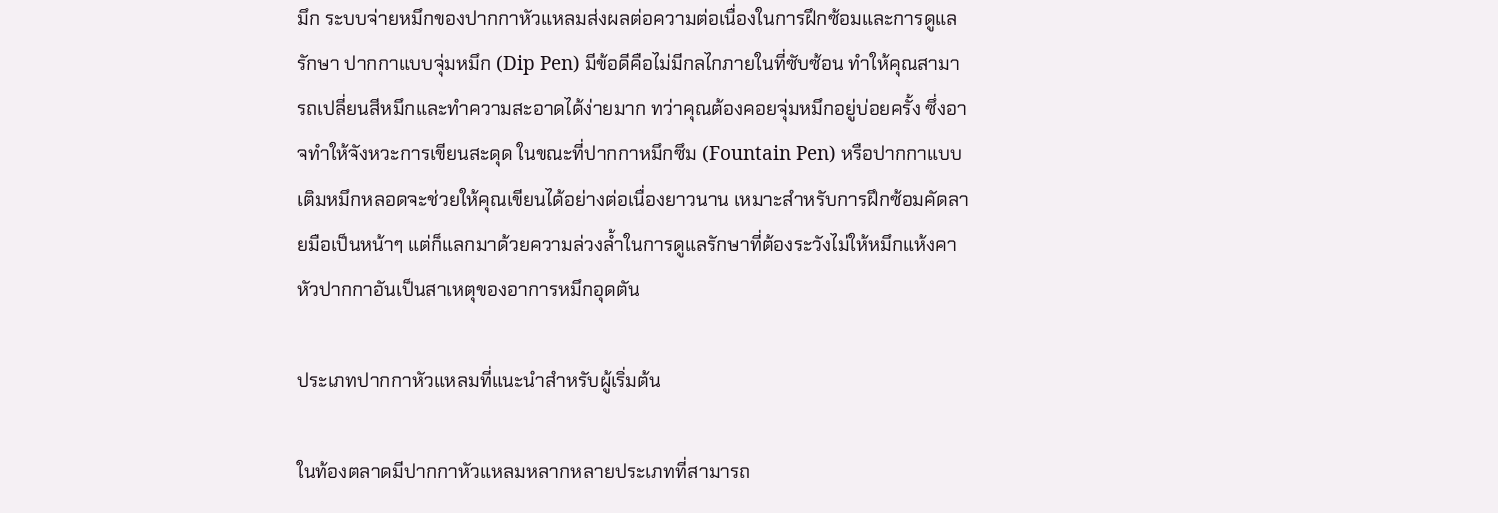มึก ระบบจ่ายหมึกของปากกาหัวแหลมส่งผลต่อความต่อเนื่องในการฝึกซ้อมและการดูแลรักษา ปากกาแบบจุ่มหมึก (Dip Pen) มีข้อดีคือไม่มีกลไกภายในที่ซับซ้อน ทำให้คุณสามารถเปลี่ยนสีหมึกและทำความสะอาดได้ง่ายมาก ทว่าคุณต้องคอยจุ่มหมึกอยู่บ่อยครั้ง ซึ่งอาจทำให้จังหวะการเขียนสะดุด ในขณะที่ปากกาหมึกซึม (Fountain Pen) หรือปากกาแบบเติมหมึกหลอดจะช่วยให้คุณเขียนได้อย่างต่อเนื่องยาวนาน เหมาะสำหรับการฝึกซ้อมคัดลายมือเป็นหน้าๆ แต่ก็แลกมาด้วยความล่วงล้ำในการดูแลรักษาที่ต้องระวังไม่ให้หมึกแห้งคาหัวปากกาอันเป็นสาเหตุของอาการหมึกอุดตัน

ประเภทปากกาหัวแหลมที่แนะนำสำหรับผู้เริ่มต้น

ในท้องตลาดมีปากกาหัวแหลมหลากหลายประเภทที่สามารถ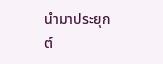นำมาประยุกต์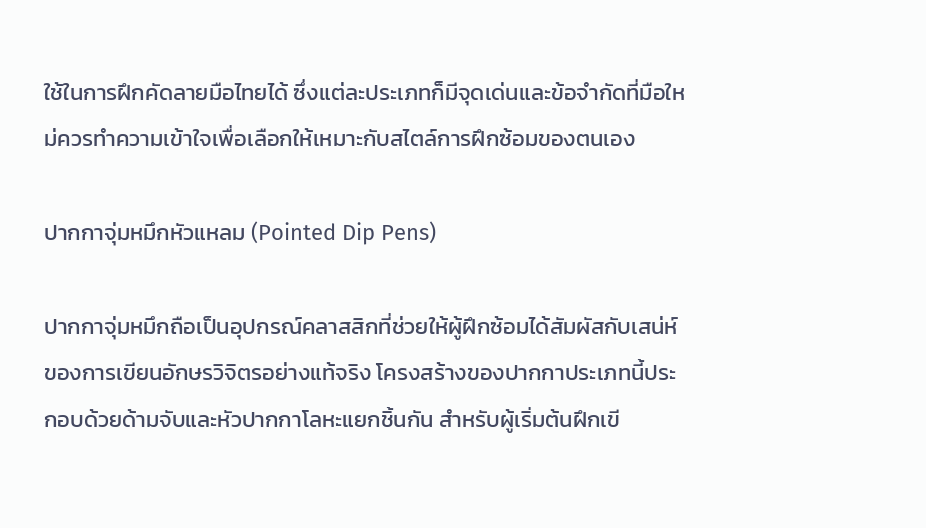ใช้ในการฝึกคัดลายมือไทยได้ ซึ่งแต่ละประเภทก็มีจุดเด่นและข้อจำกัดที่มือใหม่ควรทำความเข้าใจเพื่อเลือกให้เหมาะกับสไตล์การฝึกซ้อมของตนเอง

ปากกาจุ่มหมึกหัวแหลม (Pointed Dip Pens)

ปากกาจุ่มหมึกถือเป็นอุปกรณ์คลาสสิกที่ช่วยให้ผู้ฝึกซ้อมได้สัมผัสกับเสน่ห์ของการเขียนอักษรวิจิตรอย่างแท้จริง โครงสร้างของปากกาประเภทนี้ประกอบด้วยด้ามจับและหัวปากกาโลหะแยกชิ้นกัน สำหรับผู้เริ่มต้นฝึกเขี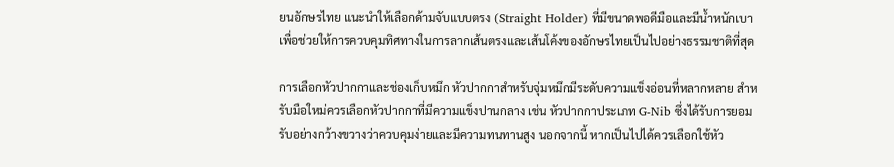ยนอักษรไทย แนะนำให้เลือกด้ามจับแบบตรง (Straight Holder) ที่มีขนาดพอดีมือและมีน้ำหนักเบา เพื่อช่วยให้การควบคุมทิศทางในการลากเส้นตรงและเส้นโค้งของอักษรไทยเป็นไปอย่างธรรมชาติที่สุด

การเลือกหัวปากกาและช่องเก็บหมึก หัวปากกาสำหรับจุ่มหมึกมีระดับความแข็งอ่อนที่หลากหลาย สำหรับมือใหม่ควรเลือกหัวปากกาที่มีความแข็งปานกลาง เช่น หัวปากกาประเภท G-Nib ซึ่งได้รับการยอมรับอย่างกว้างขวางว่าควบคุมง่ายและมีความทนทานสูง นอกจากนี้ หากเป็นไปได้ควรเลือกใช้หัว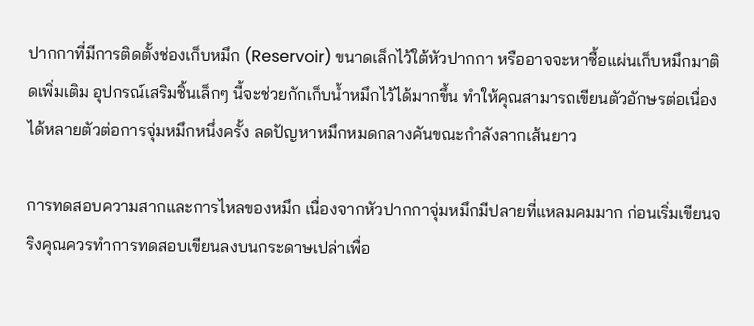ปากกาที่มีการติดตั้งช่องเก็บหมึก (Reservoir) ขนาดเล็กไว้ใต้หัวปากกา หรืออาจจะหาซื้อแผ่นเก็บหมึกมาติดเพิ่มเติม อุปกรณ์เสริมชิ้นเล็กๆ นี้จะช่วยกักเก็บน้ำหมึกไว้ได้มากขึ้น ทำให้คุณสามารถเขียนตัวอักษรต่อเนื่องได้หลายตัวต่อการจุ่มหมึกหนึ่งครั้ง ลดปัญหาหมึกหมดกลางคันขณะกำลังลากเส้นยาว

การทดสอบความสากและการไหลของหมึก เนื่องจากหัวปากกาจุ่มหมึกมีปลายที่แหลมคมมาก ก่อนเริ่มเขียนจริงคุณควรทำการทดสอบเขียนลงบนกระดาษเปล่าเพื่อ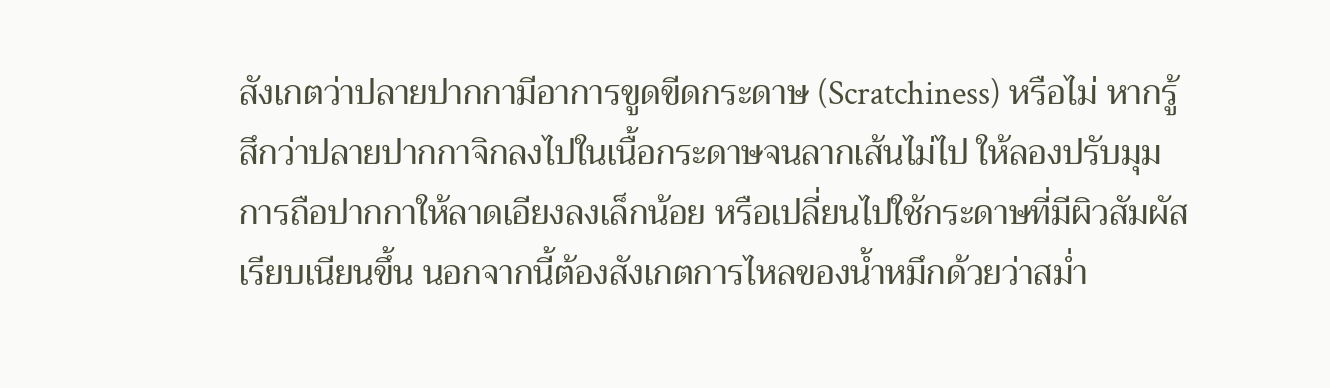สังเกตว่าปลายปากกามีอาการขูดขีดกระดาษ (Scratchiness) หรือไม่ หากรู้สึกว่าปลายปากกาจิกลงไปในเนื้อกระดาษจนลากเส้นไม่ไป ให้ลองปรับมุมการถือปากกาให้ลาดเอียงลงเล็กน้อย หรือเปลี่ยนไปใช้กระดาษที่มีผิวสัมผัสเรียบเนียนขึ้น นอกจากนี้ต้องสังเกตการไหลของน้ำหมึกด้วยว่าสม่ำ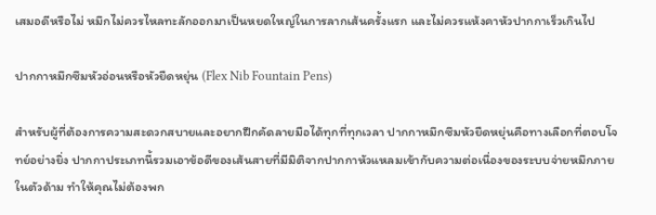เสมอดีหรือไม่ หมึกไม่ควรไหลทะลักออกมาเป็นหยดใหญ่ในการลากเส้นครั้งแรก และไม่ควรแห้งคาหัวปากกาเร็วเกินไป

ปากกาหมึกซึมหัวอ่อนหรือหัวยืดหยุ่น (Flex Nib Fountain Pens)

สำหรับผู้ที่ต้องการความสะดวกสบายและอยากฝึกคัดลายมือได้ทุกที่ทุกเวลา ปากกาหมึกซึมหัวยืดหยุ่นคือทางเลือกที่ตอบโจทย์อย่างยิ่ง ปากกาประเภทนี้รวมเอาข้อดีของเส้นสายที่มีมิติจากปากกาหัวแหลมเข้ากับความต่อเนื่องของระบบจ่ายหมึกภายในตัวด้าม ทำให้คุณไม่ต้องพก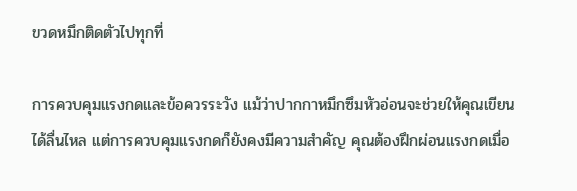ขวดหมึกติดตัวไปทุกที่

การควบคุมแรงกดและข้อควรระวัง แม้ว่าปากกาหมึกซึมหัวอ่อนจะช่วยให้คุณเขียนได้ลื่นไหล แต่การควบคุมแรงกดก็ยังคงมีความสำคัญ คุณต้องฝึกผ่อนแรงกดเมื่อ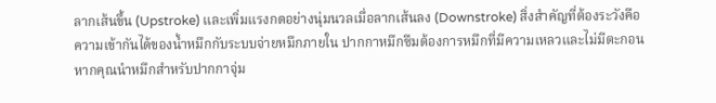ลากเส้นขึ้น (Upstroke) และเพิ่มแรงกดอย่างนุ่มนวลเมื่อลากเส้นลง (Downstroke) สิ่งสำคัญที่ต้องระวังคือความเข้ากันได้ของน้ำหมึกกับระบบจ่ายหมึกภายใน ปากกาหมึกซึมต้องการหมึกที่มีความเหลวและไม่มีตะกอน หากคุณนำหมึกสำหรับปากกาจุ่ม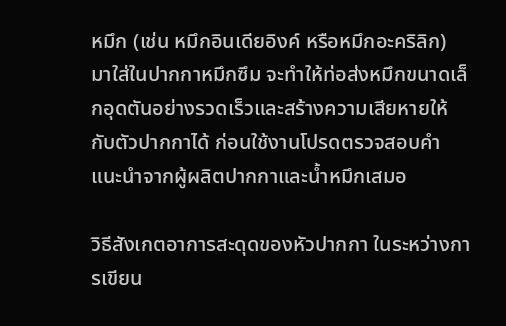หมึก (เช่น หมึกอินเดียอิงค์ หรือหมึกอะคริลิก) มาใส่ในปากกาหมึกซึม จะทำให้ท่อส่งหมึกขนาดเล็กอุดตันอย่างรวดเร็วและสร้างความเสียหายให้กับตัวปากกาได้ ก่อนใช้งานโปรดตรวจสอบคำแนะนำจากผู้ผลิตปากกาและน้ำหมึกเสมอ

วิธีสังเกตอาการสะดุดของหัวปากกา ในระหว่างการเขียน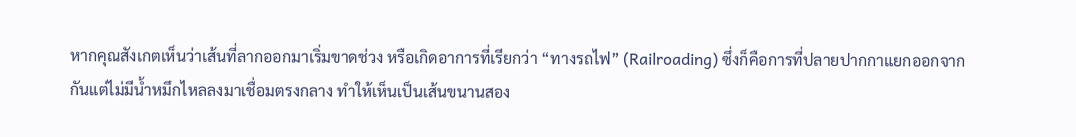หากคุณสังเกตเห็นว่าเส้นที่ลากออกมาเริ่มขาดช่วง หรือเกิดอาการที่เรียกว่า “ทางรถไฟ” (Railroading) ซึ่งก็คือการที่ปลายปากกาแยกออกจากกันแต่ไม่มีน้ำหมึกไหลลงมาเชื่อมตรงกลาง ทำให้เห็นเป็นเส้นขนานสอง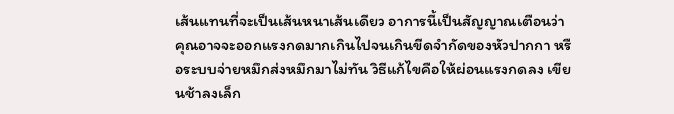เส้นแทนที่จะเป็นเส้นหนาเส้นเดียว อาการนี้เป็นสัญญาณเตือนว่าคุณอาจจะออกแรงกดมากเกินไปจนเกินขีดจำกัดของหัวปากกา หรือระบบจ่ายหมึกส่งหมึกมาไม่ทัน วิธีแก้ไขคือให้ผ่อนแรงกดลง เขียนช้าลงเล็ก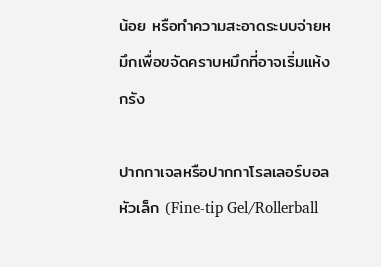น้อย หรือทำความสะอาดระบบจ่ายหมึกเพื่อขจัดคราบหมึกที่อาจเริ่มแห้งกรัง

ปากกาเจลหรือปากกาโรลเลอร์บอลหัวเล็ก (Fine-tip Gel/Rollerball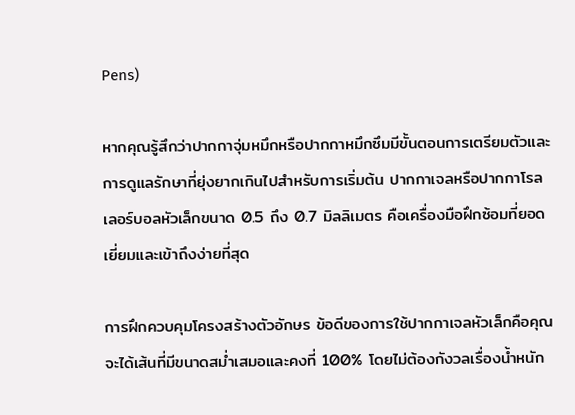Pens)

หากคุณรู้สึกว่าปากกาจุ่มหมึกหรือปากกาหมึกซึมมีขั้นตอนการเตรียมตัวและการดูแลรักษาที่ยุ่งยากเกินไปสำหรับการเริ่มต้น ปากกาเจลหรือปากกาโรลเลอร์บอลหัวเล็กขนาด 0.5 ถึง 0.7 มิลลิเมตร คือเครื่องมือฝึกซ้อมที่ยอดเยี่ยมและเข้าถึงง่ายที่สุด

การฝึกควบคุมโครงสร้างตัวอักษร ข้อดีของการใช้ปากกาเจลหัวเล็กคือคุณจะได้เส้นที่มีขนาดสม่ำเสมอและคงที่ 100% โดยไม่ต้องกังวลเรื่องน้ำหนัก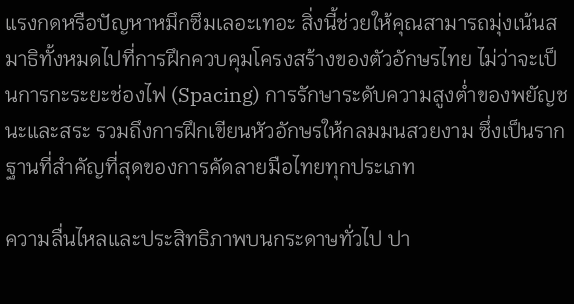แรงกดหรือปัญหาหมึกซึมเลอะเทอะ สิ่งนี้ช่วยให้คุณสามารถมุ่งเน้นสมาธิทั้งหมดไปที่การฝึกควบคุมโครงสร้างของตัวอักษรไทย ไม่ว่าจะเป็นการกะระยะช่องไฟ (Spacing) การรักษาระดับความสูงต่ำของพยัญชนะและสระ รวมถึงการฝึกเขียนหัวอักษรให้กลมมนสวยงาม ซึ่งเป็นรากฐานที่สำคัญที่สุดของการคัดลายมือไทยทุกประเภท

ความลื่นไหลและประสิทธิภาพบนกระดาษทั่วไป ปา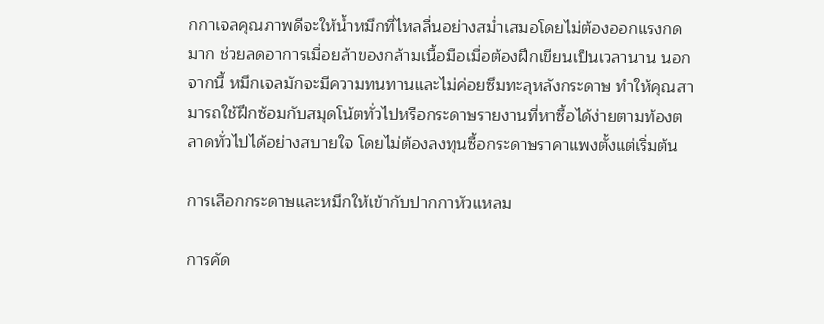กกาเจลคุณภาพดีจะให้น้ำหมึกที่ไหลลื่นอย่างสม่ำเสมอโดยไม่ต้องออกแรงกดมาก ช่วยลดอาการเมื่อยล้าของกล้ามเนื้อมือเมื่อต้องฝึกเขียนเป็นเวลานาน นอกจากนี้ หมึกเจลมักจะมีความทนทานและไม่ค่อยซึมทะลุหลังกระดาษ ทำให้คุณสามารถใช้ฝึกซ้อมกับสมุดโน้ตทั่วไปหรือกระดาษรายงานที่หาซื้อได้ง่ายตามท้องตลาดทั่วไปได้อย่างสบายใจ โดยไม่ต้องลงทุนซื้อกระดาษราคาแพงตั้งแต่เริ่มต้น

การเลือกกระดาษและหมึกให้เข้ากับปากกาหัวแหลม

การคัด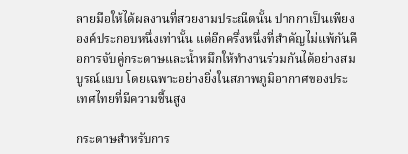ลายมือให้ได้ผลงานที่สวยงามประณีตนั้น ปากกาเป็นเพียงองค์ประกอบหนึ่งเท่านั้น แต่อีกครึ่งหนึ่งที่สำคัญไม่แพ้กันคือการจับคู่กระดาษและน้ำหมึกให้ทำงานร่วมกันได้อย่างสมบูรณ์แบบ โดยเฉพาะอย่างยิ่งในสภาพภูมิอากาศของประเทศไทยที่มีความชื้นสูง

กระดาษสำหรับการ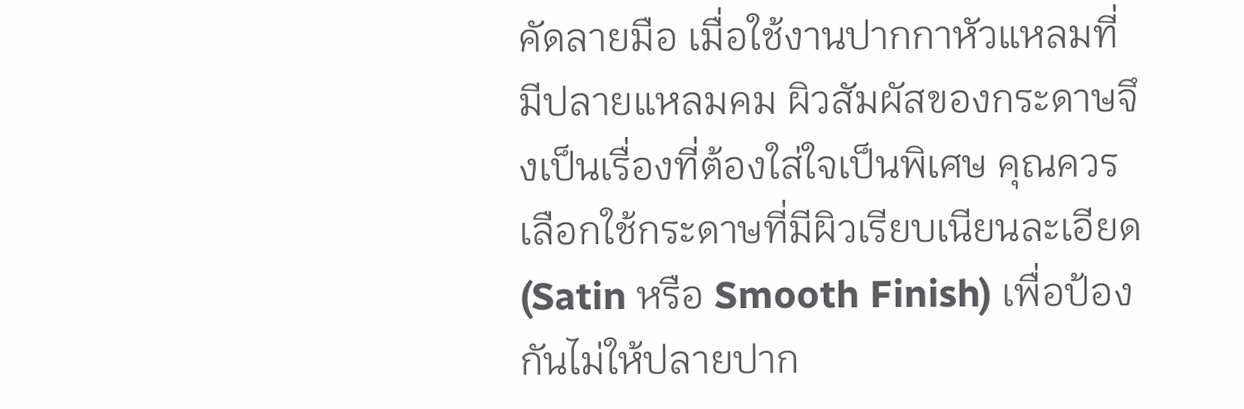คัดลายมือ เมื่อใช้งานปากกาหัวแหลมที่มีปลายแหลมคม ผิวสัมผัสของกระดาษจึงเป็นเรื่องที่ต้องใส่ใจเป็นพิเศษ คุณควรเลือกใช้กระดาษที่มีผิวเรียบเนียนละเอียด (Satin หรือ Smooth Finish) เพื่อป้องกันไม่ให้ปลายปาก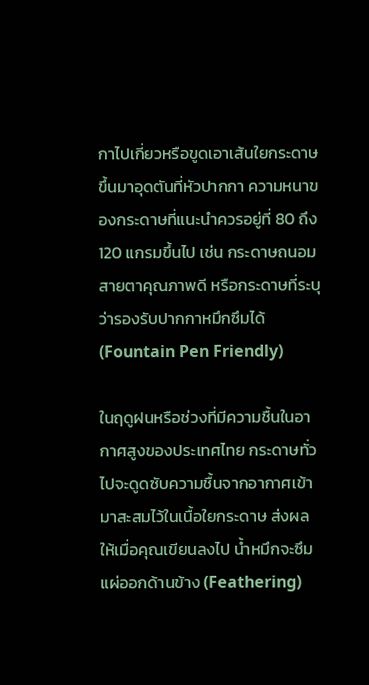กาไปเกี่ยวหรือขูดเอาเส้นใยกระดาษขึ้นมาอุดตันที่หัวปากกา ความหนาของกระดาษที่แนะนำควรอยู่ที่ 80 ถึง 120 แกรมขึ้นไป เช่น กระดาษถนอมสายตาคุณภาพดี หรือกระดาษที่ระบุว่ารองรับปากกาหมึกซึมได้ (Fountain Pen Friendly)

ในฤดูฝนหรือช่วงที่มีความชื้นในอากาศสูงของประเทศไทย กระดาษทั่วไปจะดูดซับความชื้นจากอากาศเข้ามาสะสมไว้ในเนื้อใยกระดาษ ส่งผลให้เมื่อคุณเขียนลงไป น้ำหมึกจะซึมแผ่ออกด้านข้าง (Feathering)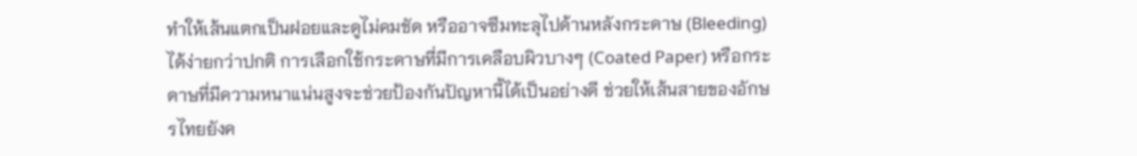ทำให้เส้นแตกเป็นฝอยและดูไม่คมชัด หรืออาจซึมทะลุไปด้านหลังกระดาษ (Bleeding) ได้ง่ายกว่าปกติ การเลือกใช้กระดาษที่มีการเคลือบผิวบางๆ (Coated Paper) หรือกระดาษที่มีความหนาแน่นสูงจะช่วยป้องกันปัญหานี้ได้เป็นอย่างดี ช่วยให้เส้นสายของอักษรไทยยังค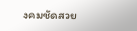งคมชัดสวย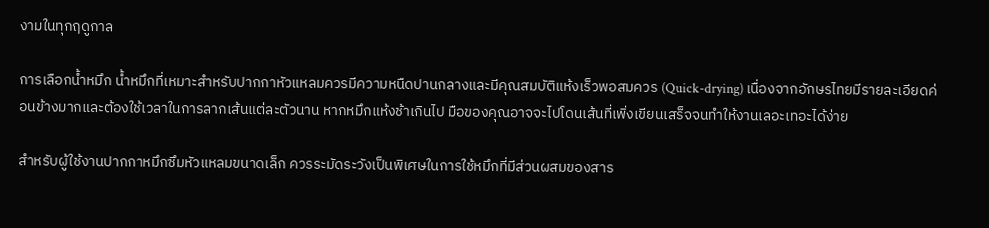งามในทุกฤดูกาล

การเลือกน้ำหมึก น้ำหมึกที่เหมาะสำหรับปากกาหัวแหลมควรมีความหนืดปานกลางและมีคุณสมบัติแห้งเร็วพอสมควร (Quick-drying) เนื่องจากอักษรไทยมีรายละเอียดค่อนข้างมากและต้องใช้เวลาในการลากเส้นแต่ละตัวนาน หากหมึกแห้งช้าเกินไป มือของคุณอาจจะไปโดนเส้นที่เพิ่งเขียนเสร็จจนทำให้งานเลอะเทอะได้ง่าย

สำหรับผู้ใช้งานปากกาหมึกซึมหัวแหลมขนาดเล็ก ควรระมัดระวังเป็นพิเศษในการใช้หมึกที่มีส่วนผสมของสาร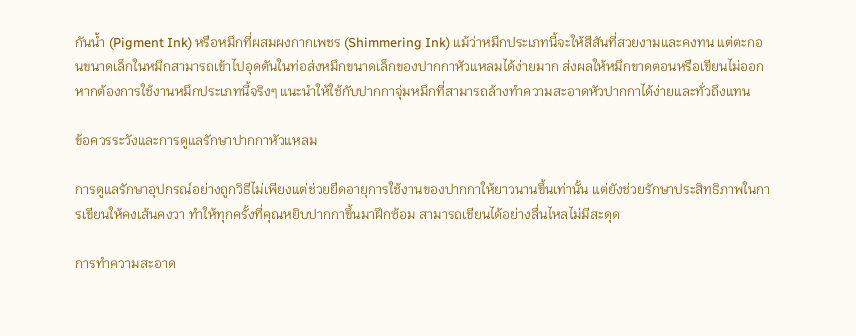กันน้ำ (Pigment Ink) หรือหมึกที่ผสมผงกากเพชร (Shimmering Ink) แม้ว่าหมึกประเภทนี้จะให้สีสันที่สวยงามและคงทน แต่ตะกอนขนาดเล็กในหมึกสามารถเข้าไปอุดตันในท่อส่งหมึกขนาดเล็กของปากกาหัวแหลมได้ง่ายมาก ส่งผลให้หมึกขาดตอนหรือเขียนไม่ออก หากต้องการใช้งานหมึกประเภทนี้จริงๆ แนะนำให้ใช้กับปากกาจุ่มหมึกที่สามารถล้างทำความสะอาดหัวปากกาได้ง่ายและทั่วถึงแทน

ข้อควรระวังและการดูแลรักษาปากกาหัวแหลม

การดูแลรักษาอุปกรณ์อย่างถูกวิธีไม่เพียงแต่ช่วยยืดอายุการใช้งานของปากกาให้ยาวนานขึ้นเท่านั้น แต่ยังช่วยรักษาประสิทธิภาพในการเขียนให้คงเส้นคงวา ทำให้ทุกครั้งที่คุณหยิบปากกาขึ้นมาฝึกซ้อม สามารถเขียนได้อย่างลื่นไหลไม่มีสะดุด

การทำความสะอาด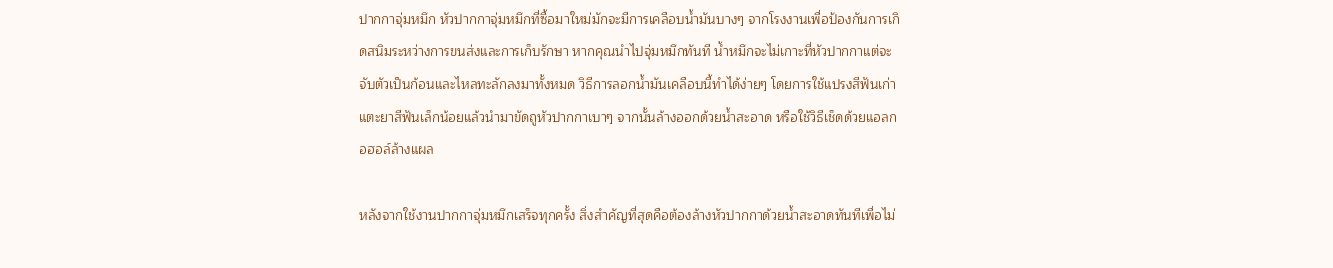ปากกาจุ่มหมึก หัวปากกาจุ่มหมึกที่ซื้อมาใหม่มักจะมีการเคลือบน้ำมันบางๆ จากโรงงานเพื่อป้องกันการเกิดสนิมระหว่างการขนส่งและการเก็บรักษา หากคุณนำไปจุ่มหมึกทันที น้ำหมึกจะไม่เกาะที่หัวปากกาแต่จะจับตัวเป็นก้อนและไหลทะลักลงมาทั้งหมด วิธีการลอกน้ำมันเคลือบนี้ทำได้ง่ายๆ โดยการใช้แปรงสีฟันเก่าแตะยาสีฟันเล็กน้อยแล้วนำมาขัดถูหัวปากกาเบาๆ จากนั้นล้างออกด้วยน้ำสะอาด หรือใช้วิธีเช็ดด้วยแอลกอฮอล์ล้างแผล

หลังจากใช้งานปากกาจุ่มหมึกเสร็จทุกครั้ง สิ่งสำคัญที่สุดคือต้องล้างหัวปากกาด้วยน้ำสะอาดทันทีเพื่อไม่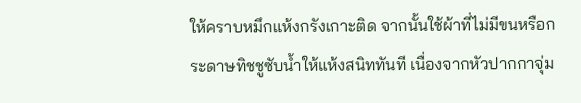ให้คราบหมึกแห้งกรังเกาะติด จากนั้นใช้ผ้าที่ไม่มีขนหรือกระดาษทิชชูซับน้ำให้แห้งสนิททันที เนื่องจากหัวปากกาจุ่ม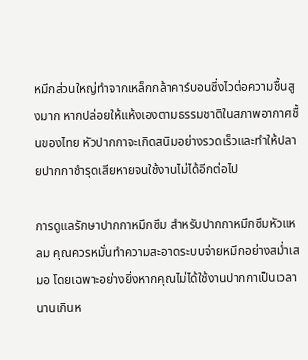หมึกส่วนใหญ่ทำจากเหล็กกล้าคาร์บอนซึ่งไวต่อความชื้นสูงมาก หากปล่อยให้แห้งเองตามธรรมชาติในสภาพอากาศชื้นของไทย หัวปากกาจะเกิดสนิมอย่างรวดเร็วและทำให้ปลายปากกาชำรุดเสียหายจนใช้งานไม่ได้อีกต่อไป

การดูแลรักษาปากกาหมึกซึม สำหรับปากกาหมึกซึมหัวแหลม คุณควรหมั่นทำความสะอาดระบบจ่ายหมึกอย่างสม่ำเสมอ โดยเฉพาะอย่างยิ่งหากคุณไม่ได้ใช้งานปากกาเป็นเวลานานเกินห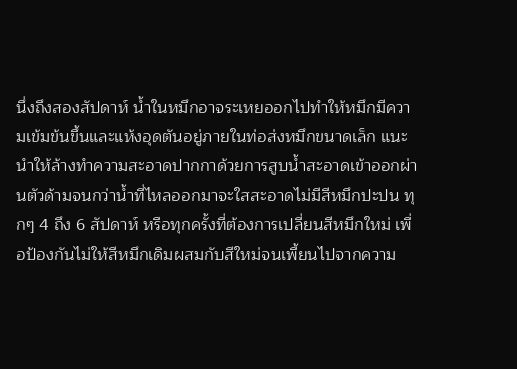นึ่งถึงสองสัปดาห์ น้ำในหมึกอาจระเหยออกไปทำให้หมึกมีความเข้มข้นขึ้นและแห้งอุดตันอยู่ภายในท่อส่งหมึกขนาดเล็ก แนะนำให้ล้างทำความสะอาดปากกาด้วยการสูบน้ำสะอาดเข้าออกผ่านตัวด้ามจนกว่าน้ำที่ไหลออกมาจะใสสะอาดไม่มีสีหมึกปะปน ทุกๆ 4 ถึง 6 สัปดาห์ หรือทุกครั้งที่ต้องการเปลี่ยนสีหมึกใหม่ เพื่อป้องกันไม่ให้สีหมึกเดิมผสมกับสีใหม่จนเพี้ยนไปจากความ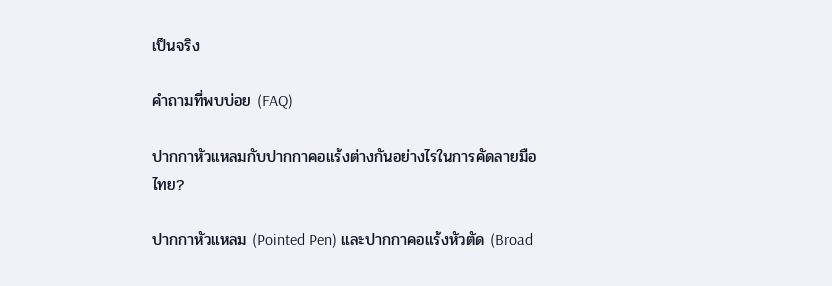เป็นจริง

คำถามที่พบบ่อย (FAQ)

ปากกาหัวแหลมกับปากกาคอแร้งต่างกันอย่างไรในการคัดลายมือไทย?

ปากกาหัวแหลม (Pointed Pen) และปากกาคอแร้งหัวตัด (Broad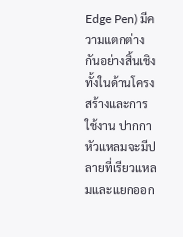Edge Pen) มีความแตกต่างกันอย่างสิ้นเชิงทั้งในด้านโครงสร้างและการใช้งาน ปากกาหัวแหลมจะมีปลายที่เรียวแหลมและแยกออก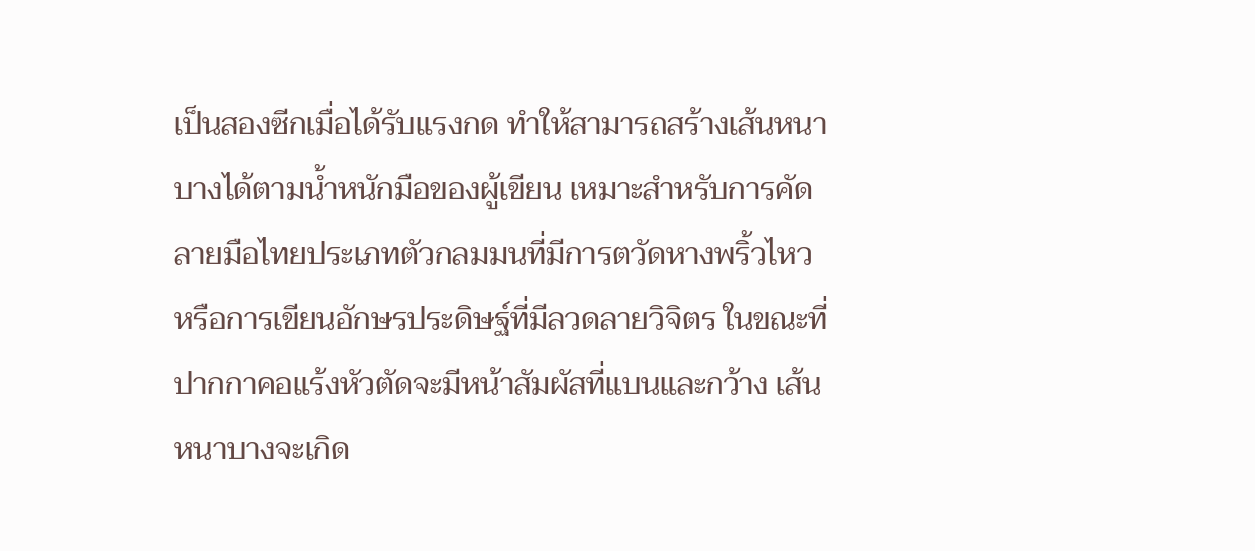เป็นสองซีกเมื่อได้รับแรงกด ทำให้สามารถสร้างเส้นหนาบางได้ตามน้ำหนักมือของผู้เขียน เหมาะสำหรับการคัดลายมือไทยประเภทตัวกลมมนที่มีการตวัดหางพริ้วไหว หรือการเขียนอักษรประดิษฐ์ที่มีลวดลายวิจิตร ในขณะที่ปากกาคอแร้งหัวตัดจะมีหน้าสัมผัสที่แบนและกว้าง เส้นหนาบางจะเกิด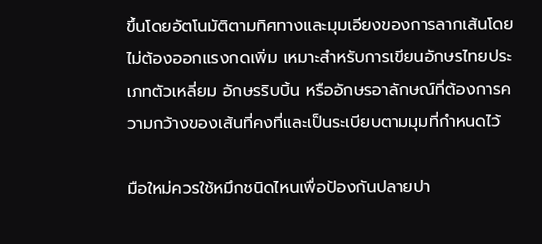ขึ้นโดยอัตโนมัติตามทิศทางและมุมเอียงของการลากเส้นโดยไม่ต้องออกแรงกดเพิ่ม เหมาะสำหรับการเขียนอักษรไทยประเภทตัวเหลี่ยม อักษรริบบิ้น หรืออักษรอาลักษณ์ที่ต้องการความกว้างของเส้นที่คงที่และเป็นระเบียบตามมุมที่กำหนดไว้

มือใหม่ควรใช้หมึกชนิดไหนเพื่อป้องกันปลายปา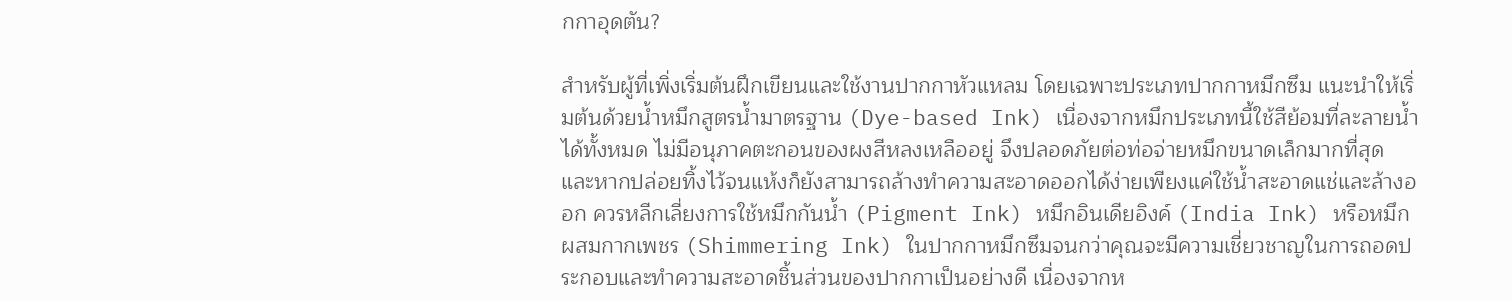กกาอุดตัน?

สำหรับผู้ที่เพิ่งเริ่มต้นฝึกเขียนและใช้งานปากกาหัวแหลม โดยเฉพาะประเภทปากกาหมึกซึม แนะนำให้เริ่มต้นด้วยน้ำหมึกสูตรน้ำมาตรฐาน (Dye-based Ink) เนื่องจากหมึกประเภทนี้ใช้สีย้อมที่ละลายน้ำได้ทั้งหมด ไม่มีอนุภาคตะกอนของผงสีหลงเหลืออยู่ จึงปลอดภัยต่อท่อจ่ายหมึกขนาดเล็กมากที่สุด และหากปล่อยทิ้งไว้จนแห้งก็ยังสามารถล้างทำความสะอาดออกได้ง่ายเพียงแค่ใช้น้ำสะอาดแช่และล้างออก ควรหลีกเลี่ยงการใช้หมึกกันน้ำ (Pigment Ink) หมึกอินเดียอิงค์ (India Ink) หรือหมึกผสมกากเพชร (Shimmering Ink) ในปากกาหมึกซึมจนกว่าคุณจะมีความเชี่ยวชาญในการถอดประกอบและทำความสะอาดชิ้นส่วนของปากกาเป็นอย่างดี เนื่องจากห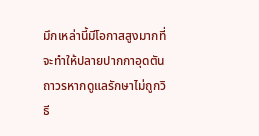มึกเหล่านี้มีโอกาสสูงมากที่จะทำให้ปลายปากกาอุดตันถาวรหากดูแลรักษาไม่ถูกวิธี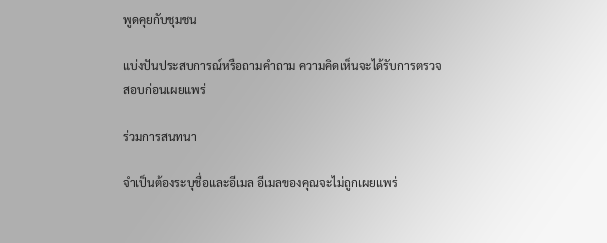พูดคุยกับชุมชน

แบ่งปันประสบการณ์หรือถามคำถาม ความคิดเห็นจะได้รับการตรวจสอบก่อนเผยแพร่

ร่วมการสนทนา

จำเป็นต้องระบุชื่อและอีเมล อีเมลของคุณจะไม่ถูกเผยแพร่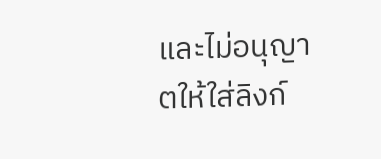และไม่อนุญาตให้ใส่ลิงก์